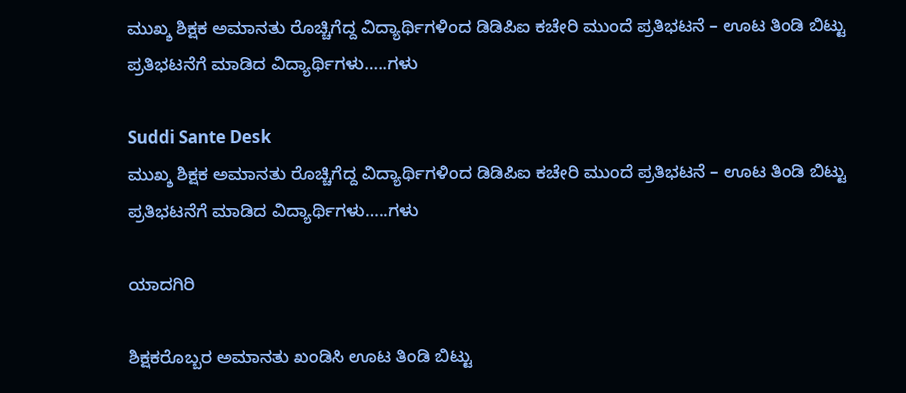ಮುಖ್ಶ ಶಿಕ್ಷಕ ಅಮಾನತು ರೊಚ್ಚಿಗೆದ್ದ ವಿದ್ಯಾರ್ಥಿಗಳಿಂದ ಡಿಡಿಪಿಐ ಕಚೇರಿ ಮುಂದೆ ಪ್ರತಿಭಟನೆ – ಊಟ ತಿಂಡಿ ಬಿಟ್ಟು ಪ್ರತಿಭಟನೆಗೆ ಮಾಡಿದ ವಿದ್ಯಾರ್ಥಿಗಳು…..ಗಳು

Suddi Sante Desk
ಮುಖ್ಶ ಶಿಕ್ಷಕ ಅಮಾನತು ರೊಚ್ಚಿಗೆದ್ದ ವಿದ್ಯಾರ್ಥಿಗಳಿಂದ ಡಿಡಿಪಿಐ ಕಚೇರಿ ಮುಂದೆ ಪ್ರತಿಭಟನೆ – ಊಟ ತಿಂಡಿ ಬಿಟ್ಟು ಪ್ರತಿಭಟನೆಗೆ ಮಾಡಿದ ವಿದ್ಯಾರ್ಥಿಗಳು…..ಗಳು

ಯಾದಗಿರಿ

ಶಿಕ್ಷಕರೊಬ್ಬರ ಅಮಾನತು ಖಂಡಿಸಿ ಊಟ ತಿಂಡಿ ಬಿಟ್ಟು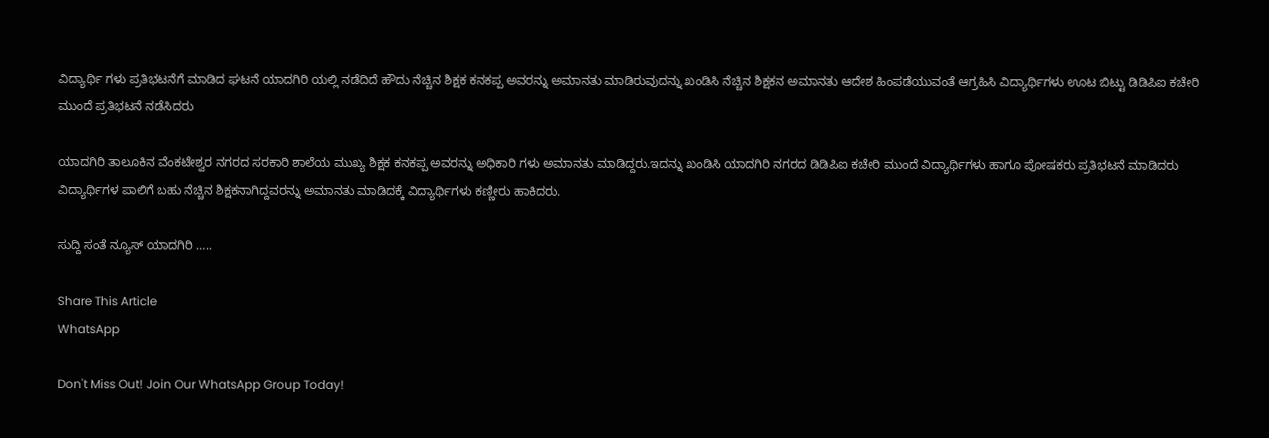ವಿದ್ಯಾರ್ಥಿ ಗಳು ಪ್ರತಿಭಟನೆಗೆ ಮಾಡಿದ ಘಟನೆ ಯಾದಗಿರಿ ಯಲ್ಲಿ ನಡೆದಿದೆ ಹೌದು ನೆಚ್ಚಿನ ಶಿಕ್ಷಕ ಕನಕಪ್ಪ ಅವರನ್ನು ಅಮಾನತು ಮಾಡಿರುವುದನ್ನು ಖಂಡಿಸಿ ನೆಚ್ಚಿನ ಶಿಕ್ಷಕನ ಅಮಾನತು ಆದೇಶ ಹಿಂಪಡೆಯುವಂತೆ ಆಗ್ರಹಿಸಿ ವಿದ್ಯಾರ್ಥಿಗಳು ಊಟ ಬಿಟ್ಟು ಡಿಡಿಪಿಐ ಕಚೇರಿ ಮುಂದೆ ಪ್ರತಿಭಟನೆ ನಡೆಸಿದರು

ಯಾದಗಿರಿ ತಾಲೂಕಿನ ವೆಂಕಟೇಶ್ವರ ನಗರದ ಸರಕಾರಿ ಶಾಲೆಯ ಮುಖ್ಯ ಶಿಕ್ಷಕ ಕನಕಪ್ಪ ಅವರನ್ನು ಅಧಿಕಾರಿ ಗಳು ಅಮಾನತು ಮಾಡಿದ್ದರು.ಇದನ್ನು ಖಂಡಿಸಿ ಯಾದಗಿರಿ ನಗರದ ಡಿಡಿಪಿಐ ಕಚೇರಿ ಮುಂದೆ ವಿದ್ಯಾರ್ಥಿಗಳು ಹಾಗೂ ಪೋಷಕರು ಪ್ರತಿಭಟನೆ ಮಾಡಿದರು ವಿದ್ಯಾರ್ಥಿಗಳ ಪಾಲಿಗೆ ಬಹು ನೆಚ್ಚಿನ ಶಿಕ್ಷಕನಾಗಿದ್ದವರನ್ನು ಅಮಾನತು ಮಾಡಿದಕ್ಕೆ ವಿದ್ಯಾರ್ಥಿಗಳು ಕಣ್ಣೀರು ಹಾಕಿದರು.

ಸುದ್ದಿ ಸಂತೆ ನ್ಯೂಸ್ ಯಾದಗಿರಿ ‌…..

Share This Article
WhatsApp

Don't Miss Out! Join Our WhatsApp Group Today!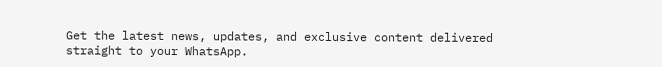Get the latest news, updates, and exclusive content delivered straight to your WhatsApp.